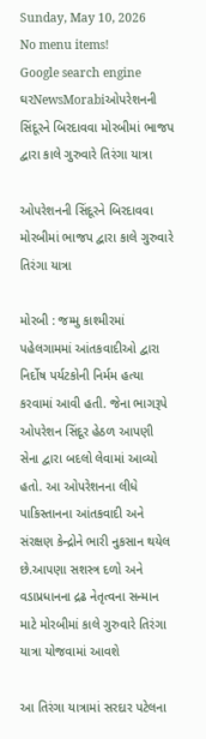Sunday, May 10, 2026
No menu items!
Google search engine
ઘરNewsMorabiઓપરેશનની સિંદૂરને બિરદાવવા મોરબીમાં ભાજપ દ્વારા કાલે ગુરુવારે તિરંગા યાત્રા

ઓપરેશનની સિંદૂરને બિરદાવવા મોરબીમાં ભાજપ દ્વારા કાલે ગુરુવારે તિરંગા યાત્રા

મોરબી : જમ્મુ કાશ્મીરમાં પહેલગામમાં આંતકવાદીઓ દ્વારા
નિર્દોષ પર્યટકોની નિર્મમ હત્યા કરવામાં આવી હતી. જેના ભાગરૂપે ઓપરેશન સિંદૂર હેઠળ આપણી સેના દ્વારા બદલો લેવામાં આવ્યો હતો. આ ઓપરેશનના લીધે પાકિસ્તાનના આંતકવાદી અને સંરક્ષણ કેન્દ્રોને ભારી નુકસાન થયેલ છે.આપણા સશસ્ત્ર દળો અને વડાપ્રધાનના દ્રઢ નેતૃત્વના સન્માન માટે મોરબીમાં કાલે ગુરુવારે તિરંગા યાત્રા યોજવામાં આવશે

આ તિરંગા યાત્રામાં સરદાર પટેલના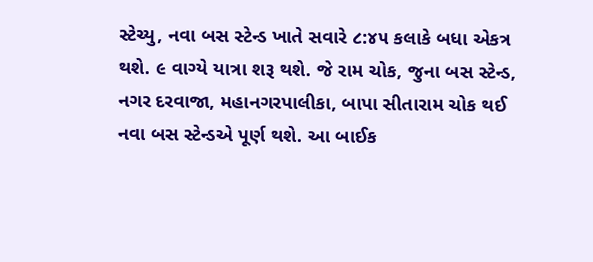સ્ટેચ્યુ, નવા બસ સ્ટેન્ડ ખાતે સવારે ૮:૪૫ કલાકે બધા એકત્ર થશે. ૯ વાગ્યે યાત્રા શરૂ થશે. જે રામ ચોક, જુના બસ સ્ટેન્ડ, નગર દરવાજા, મહાનગરપાલીકા, બાપા સીતારામ ચોક થઈ નવા બસ સ્ટેન્ડએ પૂર્ણ થશે. આ બાઈક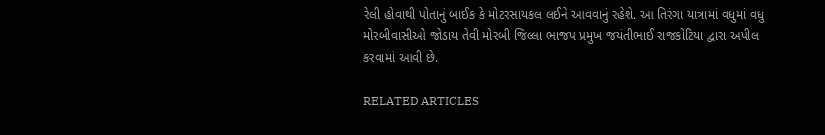રેલી હોવાથી પોતાનું બાઈક કે મોટરસાયકલ લઈને આવવાનું રહેશે. આ તિરંગા યાત્રામાં વધુમાં વધુ મોરબીવાસીઓ જોડાય તેવી મોરબી જિલ્લા ભાજપ પ્રમુખ જયંતીભાઈ રાજકોટિયા દ્વારા અપીલ કરવામાં આવી છે.

RELATED ARTICLES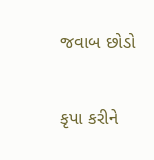જવાબ છોડો

કૃપા કરીને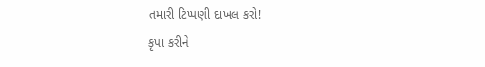તમારી ટિપ્પણી દાખલ કરો!
કૃપા કરીને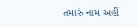તમારું નામ અહીં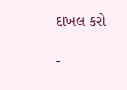દાખલ કરો

-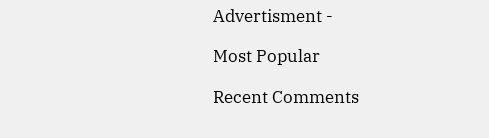Advertisment -

Most Popular

Recent Comments